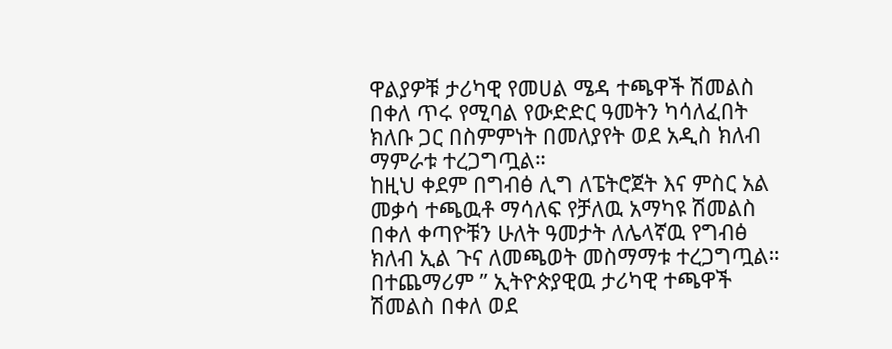ዋልያዎቹ ታሪካዊ የመሀል ሜዳ ተጫዋች ሽመልስ በቀለ ጥሩ የሚባል የውድድር ዓመትን ካሳለፈበት ክለቡ ጋር በስምምነት በመለያየት ወደ አዲስ ክለብ ማምራቱ ተረጋግጧል።
ከዚህ ቀደም በግብፅ ሊግ ለፔትሮጀት እና ምስር አል መቃሳ ተጫዉቶ ማሳለፍ የቻለዉ አማካዩ ሽመልስ በቀለ ቀጣዮቹን ሁለት ዓመታት ለሌላኛዉ የግብፅ ክለብ ኢል ጉና ለመጫወት መስማማቱ ተረጋግጧል።
በተጨማሪም ” ኢትዮጵያዊዉ ታሪካዊ ተጫዋች ሽመልስ በቀለ ወደ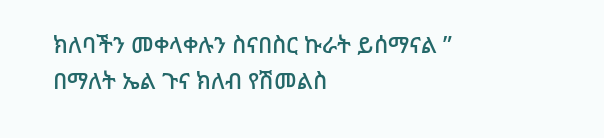ክለባችን መቀላቀሉን ስናበስር ኩራት ይሰማናል ” በማለት ኤል ጉና ክለብ የሽመልስ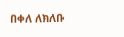በቀለ ለክለቡ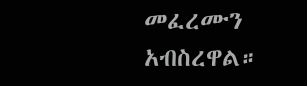መፈረሙን አብስረዋል።